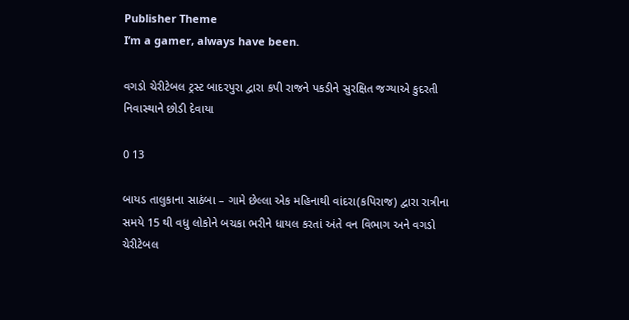Publisher Theme
I’m a gamer, always have been.

વગડો ચેરીટેબલ ટ્રસ્ટ બાદરપુરા દ્વારા કપી રાજને પકડીને સુરક્ષિત જગ્યાએ કુદરતી નિવાસ્થાને છોડી દેવાયા

0 13

બાયડ તાલુકાના સાઠંબા – ગામે છેલ્લા એક મહિનાથી વાંદરા(કપિરાજ) દ્વારા રાત્રીના સમયે 15 થી વધુ લોકોને બચકા ભરીને ધાયલ કરતાં અંતે વન વિભાગ અને વગડો ચેરીટેબલ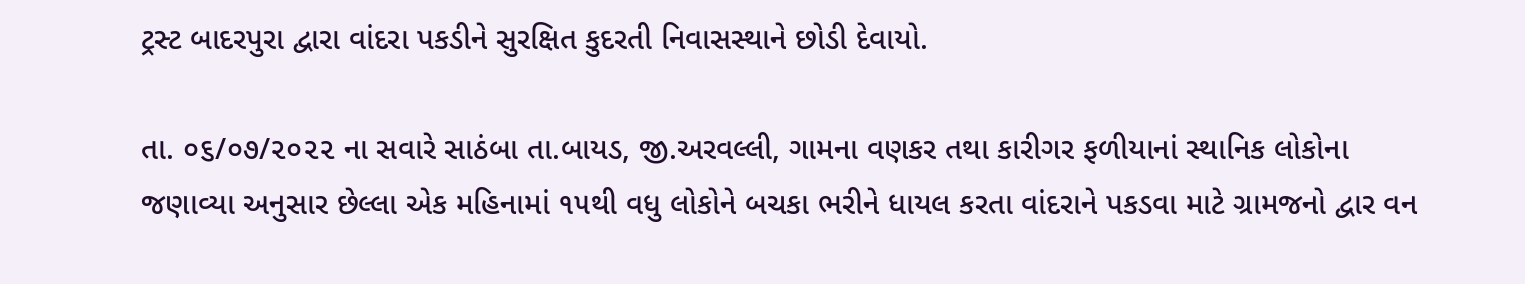ટ્રસ્ટ બાદરપુરા દ્વારા વાંદરા પકડીને સુરક્ષિત કુદરતી નિવાસસ્થાને છોડી દેવાયો.

તા. ૦૬/૦૭/૨૦૨૨ ના સવારે સાઠંબા તા.બાયડ, જી.અરવલ્લી, ગામના વણકર તથા કારીગર ફળીયાનાં સ્થાનિક લોકોના જણાવ્યા અનુસાર છેલ્લા એક મહિનામાં ૧૫થી વધુ લોકોને બચકા ભરીને ધાયલ કરતા વાંદરાને પકડવા માટે ગ્રામજનો દ્વાર વન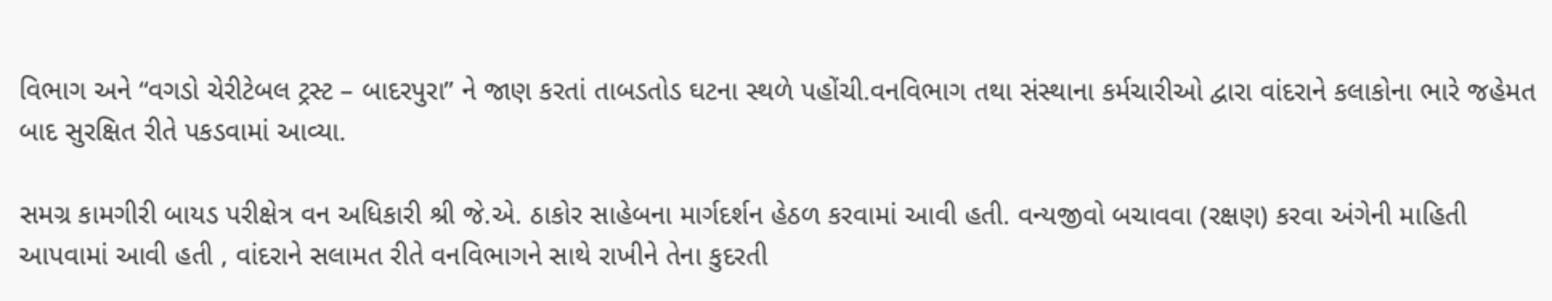વિભાગ અને “વગડો ચેરીટેબલ ટ્રસ્ટ – બાદરપુરા” ને જાણ કરતાં તાબડતોડ ઘટના સ્થળે પહોંચી.વનવિભાગ તથા સંસ્થાના કર્મચારીઓ દ્વારા વાંદરાને કલાકોના ભારે જહેમત બાદ સુરક્ષિત રીતે પકડવામાં આવ્યા.

સમગ્ર કામગીરી બાયડ પરીક્ષેત્ર વન અધિકારી શ્રી જે.એ. ઠાકોર સાહેબના માર્ગદર્શન હેઠળ કરવામાં આવી હતી. વન્યજીવો બચાવવા (રક્ષણ) કરવા અંગેની માહિતી આપવામાં આવી હતી , વાંદરાને સલામત રીતે વનવિભાગને સાથે રાખીને તેના કુદરતી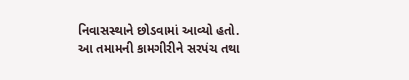નિવાસસ્થાને છોડવામાં આવ્યો હતો. આ તમામની કામગીરીને સરપંચ તથા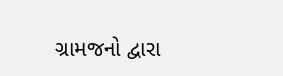ગ્રામજનો દ્વારા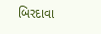બિરદાવા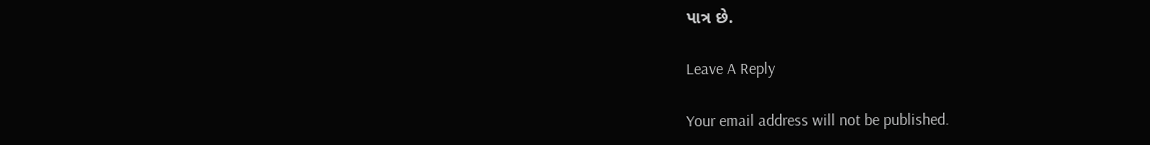પાત્ર છે.

Leave A Reply

Your email address will not be published.